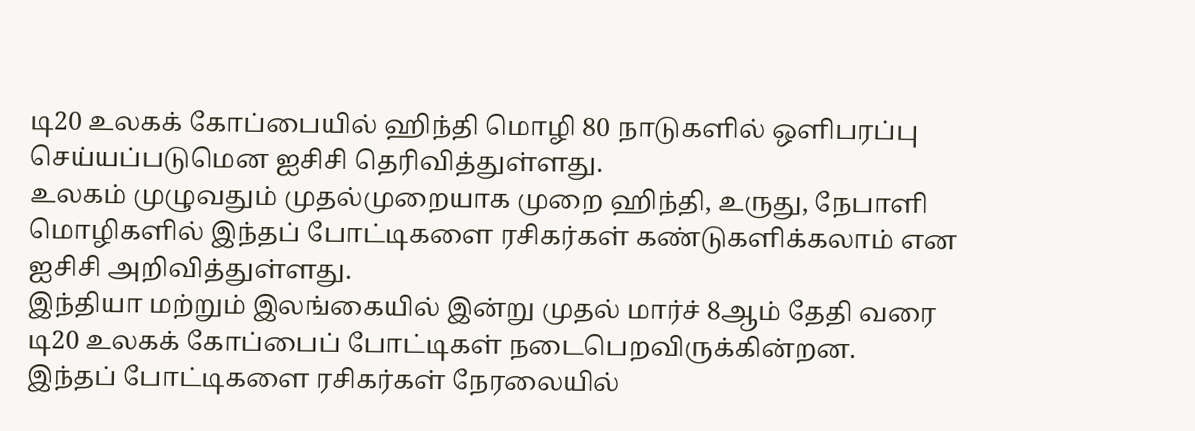டி20 உலகக் கோப்பையில் ஹிந்தி மொழி 80 நாடுகளில் ஒளிபரப்பு செய்யப்படுமென ஐசிசி தெரிவித்துள்ளது.
உலகம் முழுவதும் முதல்முறையாக முறை ஹிந்தி, உருது, நேபாளி மொழிகளில் இந்தப் போட்டிகளை ரசிகர்கள் கண்டுகளிக்கலாம் என ஐசிசி அறிவித்துள்ளது.
இந்தியா மற்றும் இலங்கையில் இன்று முதல் மார்ச் 8ஆம் தேதி வரை டி20 உலகக் கோப்பைப் போட்டிகள் நடைபெறவிருக்கின்றன.
இந்தப் போட்டிகளை ரசிகர்கள் நேரலையில்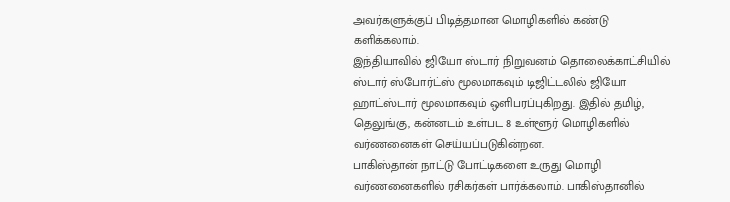அவர்களுக்குப் பிடித்தமான மொழிகளில் கண்டு களிக்கலாம்.
இந்தியாவில் ஜியோ ஸ்டார் நிறுவனம் தொலைக்காட்சியில் ஸ்டார் ஸ்போர்ட்ஸ் மூலமாகவும் டிஜிட்டலில் ஜியோ ஹாட்ஸ்டார் மூலமாகவும் ஒளிபரப்புகிறது. இதில் தமிழ், தெலுங்கு, கன்னடம் உள்பட 8 உள்ளூர் மொழிகளில் வர்ணனைகள் செய்யப்படுகின்றன.
பாகிஸ்தான் நாட்டு போட்டிகளை உருது மொழி வர்ணனைகளில் ரசிகர்கள் பார்க்கலாம். பாகிஸ்தானில்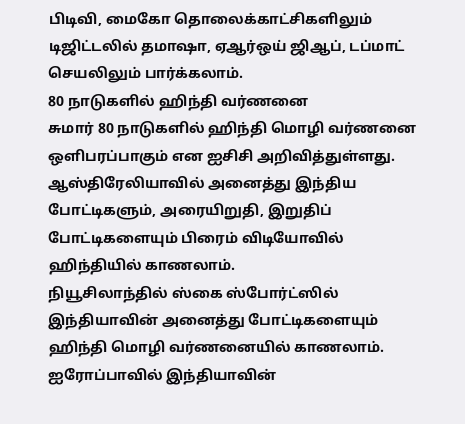பிடிவி, மைகோ தொலைக்காட்சிகளிலும் டிஜிட்டலில் தமாஷா, ஏஆர்ஒய் ஜிஆப், டப்மாட் செயலிலும் பார்க்கலாம்.
80 நாடுகளில் ஹிந்தி வர்ணனை
சுமார் 80 நாடுகளில் ஹிந்தி மொழி வர்ணனை ஒளிபரப்பாகும் என ஐசிசி அறிவித்துள்ளது.
ஆஸ்திரேலியாவில் அனைத்து இந்திய போட்டிகளும், அரையிறுதி, இறுதிப் போட்டிகளையும் பிரைம் விடியோவில் ஹிந்தியில் காணலாம்.
நியூசிலாந்தில் ஸ்கை ஸ்போர்ட்ஸில் இந்தியாவின் அனைத்து போட்டிகளையும் ஹிந்தி மொழி வர்ணனையில் காணலாம்.
ஐரோப்பாவில் இந்தியாவின்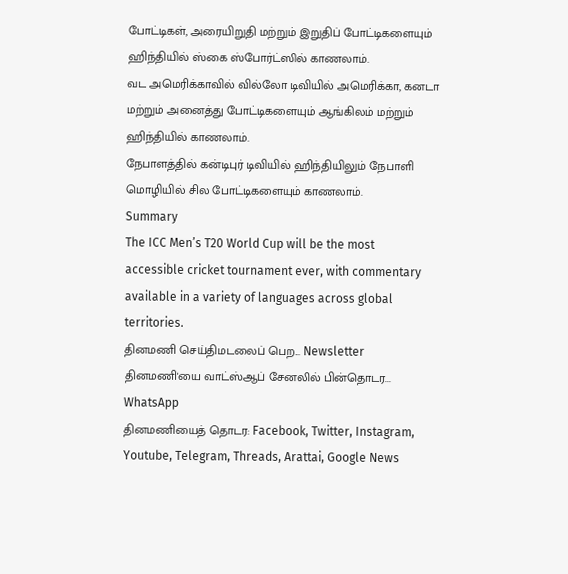போட்டிகள், அரையிறுதி மற்றும் இறுதிப் போட்டிகளையும் ஹிந்தியில் ஸ்கை ஸ்போர்ட்ஸில் காணலாம்.
வட அமெரிக்காவில் வில்லோ டிவியில் அமெரிக்கா, கனடா மற்றும் அனைத்து போட்டிகளையும் ஆங்கிலம் மற்றும் ஹிந்தியில் காணலாம்.
நேபாளத்தில் கன்டிபுர் டிவியில் ஹிந்தியிலும் நேபாளி மொழியில் சில போட்டிகளையும் காணலாம்.
Summary
The ICC Men’s T20 World Cup will be the most accessible cricket tournament ever, with commentary available in a variety of languages across global territories.
தினமணி செய்திமடலைப் பெற... Newsletter
தினமணி'யை வாட்ஸ்ஆப் சேனலில் பின்தொடர... WhatsApp
தினமணியைத் தொடர: Facebook, Twitter, Instagram, Youtube, Telegram, Threads, Arattai, Google News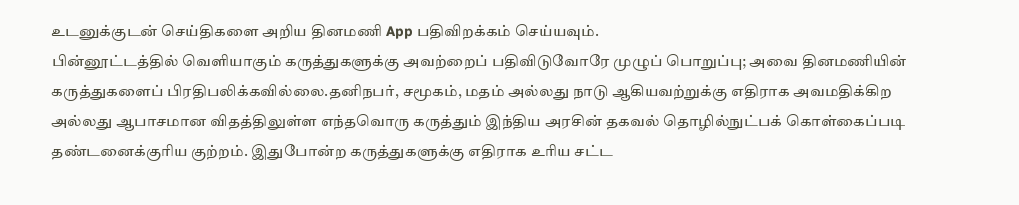உடனுக்குடன் செய்திகளை அறிய தினமணி App பதிவிறக்கம் செய்யவும்.
பின்னூட்டத்தில் வெளியாகும் கருத்துகளுக்கு அவற்றைப் பதிவிடுவோரே முழுப் பொறுப்பு; அவை தினமணியின் கருத்துகளைப் பிரதிபலிக்கவில்லை.தனிநபர், சமூகம், மதம் அல்லது நாடு ஆகியவற்றுக்கு எதிராக அவமதிக்கிற அல்லது ஆபாசமான விதத்திலுள்ள எந்தவொரு கருத்தும் இந்திய அரசின் தகவல் தொழில்நுட்பக் கொள்கைப்படி தண்டனைக்குரிய குற்றம். இதுபோன்ற கருத்துகளுக்கு எதிராக உரிய சட்ட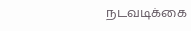நடவடிக்கை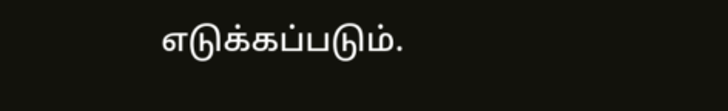எடுக்கப்படும்.